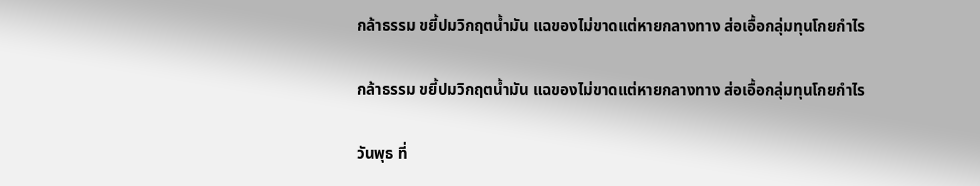กล้าธรรม ขยี้ปมวิกฤตน้ำมัน แฉของไม่ขาดแต่หายกลางทาง ส่อเอื้อกลุ่มทุนโกยกำไร

กล้าธรรม ขยี้ปมวิกฤตน้ำมัน แฉของไม่ขาดแต่หายกลางทาง ส่อเอื้อกลุ่มทุนโกยกำไร

วันพุธ ที่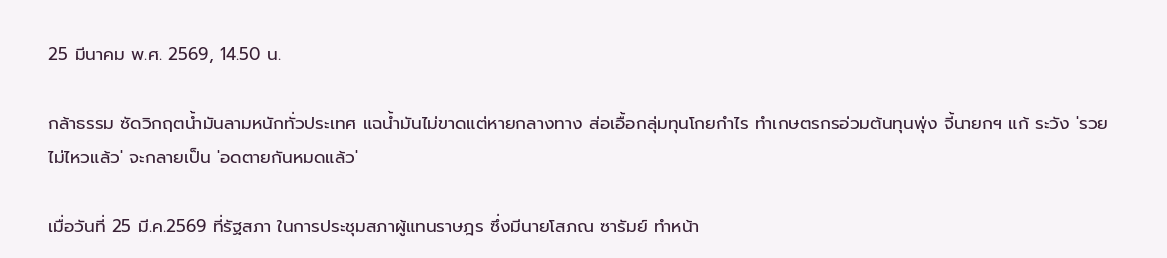25 มีนาคม พ.ศ. 2569, 14.50 น.

กล้าธรรม ซัดวิกฤตน้ำมันลามหนักทั่วประเทศ แฉน้ำมันไม่ขาดแต่หายกลางทาง ส่อเอื้อกลุ่มทุนโกยกำไร ทำเกษตรกรอ่วมต้นทุนพุ่ง จี้นายกฯ แก้ ระวัง 'รวยไม่ไหวแล้ว' จะกลายเป็น 'อดตายกันหมดแล้ว'

เมื่อวันที่ 25 มี.ค.2569 ที่รัฐสภา ในการประชุมสภาผู้แทนราษฎร ซึ่งมีนายโสภณ ซารัมย์ ทำหน้า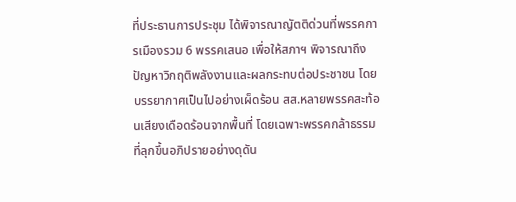ที่ประธานการประชุม ได้พิจารณาญัตติด่วนที่พรรคการเมืองรวม 6 พรรคเสนอ เพื่อให้สภาฯ พิจารณาถึงปัญหาวิกฤติพลังงานและผลกระทบต่อประชาชน โดยบรรยากาศเป็นไปอย่างเผ็ดร้อน สส.หลายพรรคสะท้อนเสียงเดือดร้อนจากพื้นที่ โดยเฉพาะพรรคกล้าธรรมที่ลุกขึ้นอภิปรายอย่างดุดัน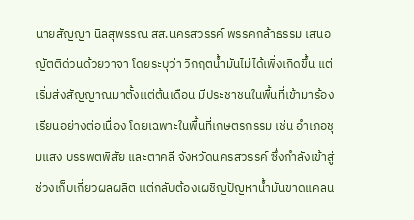นายสัญญา นิลสุพรรณ สส.นครสวรรค์ พรรคกล้าธรรม เสนอญัตติด่วนด้วยวาจา โดยระบุว่า วิกฤตน้ำมันไม่ได้เพิ่งเกิดขึ้น แต่เริ่มส่งสัญญาณมาตั้งแต่ต้นเดือน มีประชาชนในพื้นที่เข้ามาร้องเรียนอย่างต่อเนื่อง โดยเฉพาะในพื้นที่เกษตรกรรม เช่น อำเภอชุมแสง บรรพตพิสัย และตาคลี จังหวัดนครสวรรค์ ซึ่งกำลังเข้าสู่ช่วงเก็บเกี่ยวผลผลิต แต่กลับต้องเผชิญปัญหาน้ำมันขาดแคลน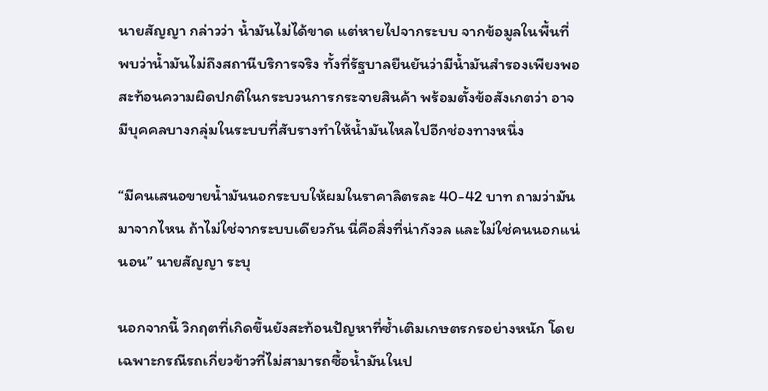นายสัญญา กล่าวว่า น้ำมันไม่ได้ขาด แต่หายไปจากระบบ จากข้อมูลในพื้นที่ พบว่าน้ำมันไม่ถึงสถานีบริการจริง ทั้งที่รัฐบาลยืนยันว่ามีน้ำมันสำรองเพียงพอ สะท้อนความผิดปกติในกระบวนการกระจายสินค้า พร้อมตั้งข้อสังเกตว่า อาจมีบุคคลบางกลุ่มในระบบที่สับรางทำให้น้ำมันไหลไปอีกช่องทางหนึ่ง

“มีคนเสนอขายน้ำมันนอกระบบให้ผมในราคาลิตรละ 40-42 บาท ถามว่ามันมาจากไหน ถ้าไม่ใช่จากระบบเดียวกัน นี่คือสิ่งที่น่ากังวล และไม่ใช่คนนอกแน่นอน” นายสัญญา ระบุ

นอกจากนี้ วิกฤตที่เกิดขึ้นยังสะท้อนปัญหาที่ซ้ำเติมเกษตรกรอย่างหนัก โดยเฉพาะกรณีรถเกี่ยวข้าวที่ไม่สามารถซื้อน้ำมันในป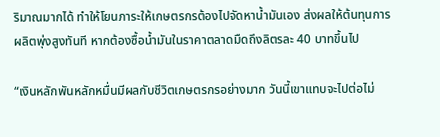ริมาณมากได้ ทำให้โยนภาระให้เกษตรกรต้องไปจัดหาน้ำมันเอง ส่งผลให้ต้นทุนการผลิตพุ่งสูงทันที หากต้องซื้อน้ำมันในราคาตลาดมืดถึงลิตรละ 40 บาทขึ้นไป

“เงินหลักพันหลักหมื่นมีผลกับชีวิตเกษตรกรอย่างมาก วันนี้เขาแทบจะไปต่อไม่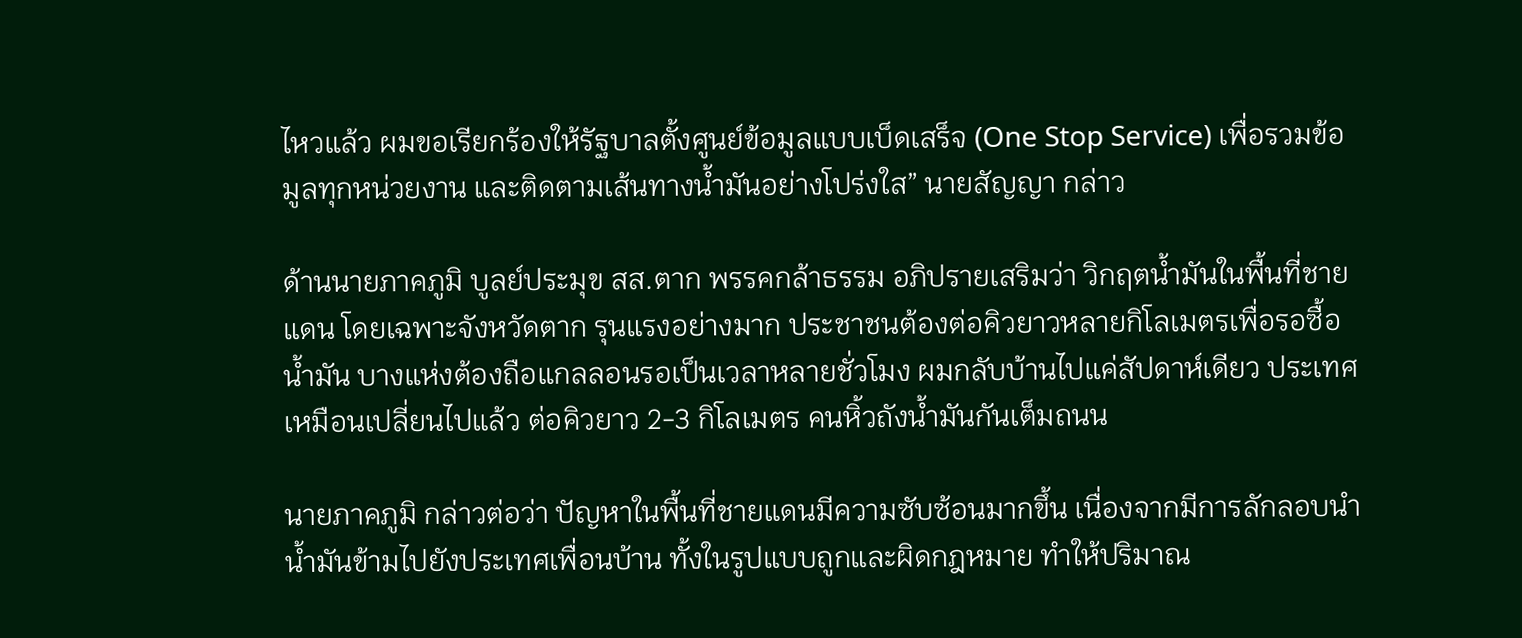ไหวแล้ว ผมขอเรียกร้องให้รัฐบาลตั้งศูนย์ข้อมูลแบบเบ็ดเสร็จ (One Stop Service) เพื่อรวมข้อมูลทุกหน่วยงาน และติดตามเส้นทางน้ำมันอย่างโปร่งใส” นายสัญญา กล่าว

ด้านนายภาคภูมิ บูลย์ประมุข สส.ตาก พรรคกล้าธรรม อภิปรายเสริมว่า วิกฤตน้ำมันในพื้นที่ชายแดน โดยเฉพาะจังหวัดตาก รุนแรงอย่างมาก ประชาชนต้องต่อคิวยาวหลายกิโลเมตรเพื่อรอซื้อน้ำมัน บางแห่งต้องถือแกลลอนรอเป็นเวลาหลายชั่วโมง ผมกลับบ้านไปแค่สัปดาห์เดียว ประเทศเหมือนเปลี่ยนไปแล้ว ต่อคิวยาว 2-3 กิโลเมตร คนหิ้วถังน้ำมันกันเต็มถนน

นายภาคภูมิ กล่าวต่อว่า ปัญหาในพื้นที่ชายแดนมีความซับซ้อนมากขึ้น เนื่องจากมีการลักลอบนำน้ำมันข้ามไปยังประเทศเพื่อนบ้าน ทั้งในรูปแบบถูกและผิดกฎหมาย ทำให้ปริมาณ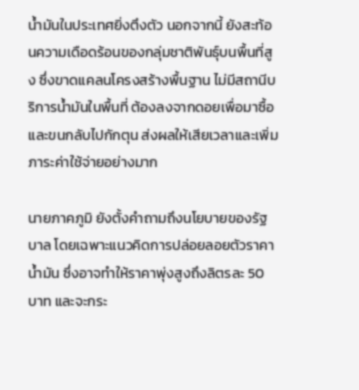น้ำมันในประเทศยิ่งตึงตัว นอกจากนี้ ยังสะท้อนความเดือดร้อนของกลุ่มชาติพันธุ์บนพื้นที่สูง ซึ่งขาดแคลนโครงสร้างพื้นฐาน ไม่มีสถานีบริการน้ำมันในพื้นที่ ต้องลงจากดอยเพื่อมาซื้อและขนกลับไปกักตุน ส่งผลให้เสียเวลาและเพิ่มภาระค่าใช้จ่ายอย่างมาก

นายภาคภูมิ ยังตั้งคำถามถึงนโยบายของรัฐบาล โดยเฉพาะแนวคิดการปล่อยลอยตัวราคาน้ำมัน ซึ่งอาจทำให้ราคาพุ่งสูงถึงลิตรละ 50 บาท และจะกระ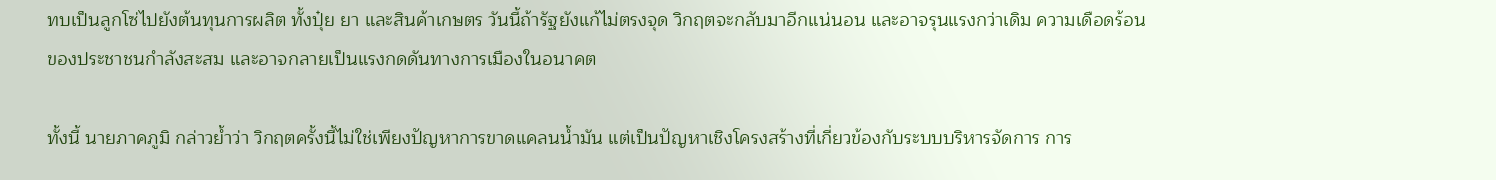ทบเป็นลูกโซ่ไปยังต้นทุนการผลิต ทั้งปุ๋ย ยา และสินค้าเกษตร วันนี้ถ้ารัฐยังแก้ไม่ตรงจุด วิกฤตจะกลับมาอีกแน่นอน และอาจรุนแรงกว่าเดิม ความเดือดร้อนของประชาชนกำลังสะสม และอาจกลายเป็นแรงกดดันทางการเมืองในอนาคต

ทั้งนี้ นายภาคภูมิ กล่าวย้ำว่า วิกฤตครั้งนี้ไม่ใช่เพียงปัญหาการขาดแคลนน้ำมัน แต่เป็นปัญหาเชิงโครงสร้างที่เกี่ยวข้องกับระบบบริหารจัดการ การ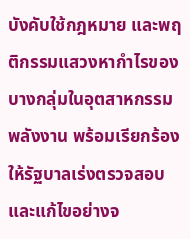บังคับใช้กฎหมาย และพฤติกรรมแสวงหากำไรของบางกลุ่มในอุตสาหกรรมพลังงาน พร้อมเรียกร้องให้รัฐบาลเร่งตรวจสอบและแก้ไขอย่างจ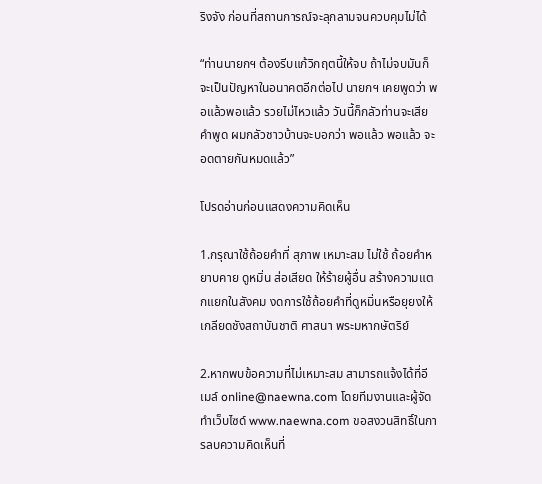ริงจัง ก่อนที่สถานการณ์จะลุกลามจนควบคุมไม่ได้

“ท่านนายกฯ ต้องรีบแก้วิกฤตนี้ให้จบ ถ้าไม่จบมันก็จะเป็นปัญหาในอนาคตอีกต่อไป นายกฯ เคยพูดว่า พอแล้วพอแล้ว รวยไม่ไหวแล้ว วันนี้ก็กลัวท่านจะเสียคำพูด ผมกลัวชาวบ้านจะบอกว่า พอแล้ว พอแล้ว จะอดตายกันหมดแล้ว”

โปรดอ่านก่อนแสดงความคิดเห็น

1.กรุณาใช้ถ้อยคำที่ สุภาพ เหมาะสม ไม่ใช้ ถ้อยคำหยาบคาย ดูหมิ่น ส่อเสียด ให้ร้ายผู้อื่น สร้างความแตกแยกในสังคม งดการใช้ถ้อยคำที่ดูหมิ่นหรือยุยงให้เกลียดชังสถาบันชาติ ศาสนา พระมหากษัตริย์

2.หากพบข้อความที่ไม่เหมาะสม สามารถแจ้งได้ที่อีเมล์ online@naewna.com โดยทีมงานและผู้จัดทำเว็บไซด์ www.naewna.com ขอสงวนสิทธิ์ในการลบความคิดเห็นที่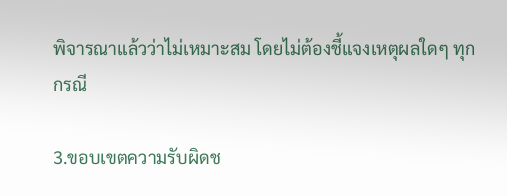พิจารณาแล้วว่าไม่เหมาะสม โดยไม่ต้องชี้แจงเหตุผลใดๆ ทุกกรณี

3.ขอบเขตความรับผิดช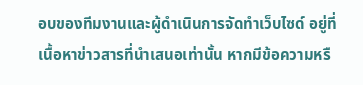อบของทีมงานและผู้ดำเนินการจัดทำเว็บไซด์ อยู่ที่เนื้อหาข่าวสารที่นำเสนอเท่านั้น หากมีข้อความหรื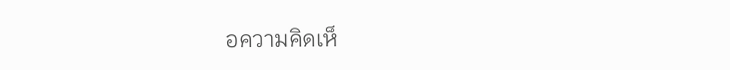อความคิดเห็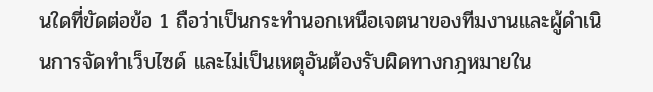นใดที่ขัดต่อข้อ 1 ถือว่าเป็นกระทำนอกเหนือเจตนาของทีมงานและผู้ดำเนินการจัดทำเว็บไซด์ และไม่เป็นเหตุอันต้องรับผิดทางกฎหมายใน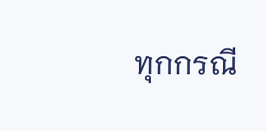ทุกกรณี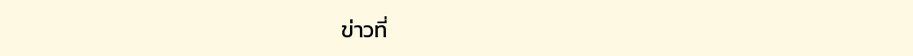ข่าวที่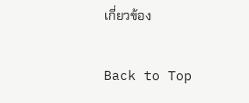เกี่ยวข้อง

Back to Top